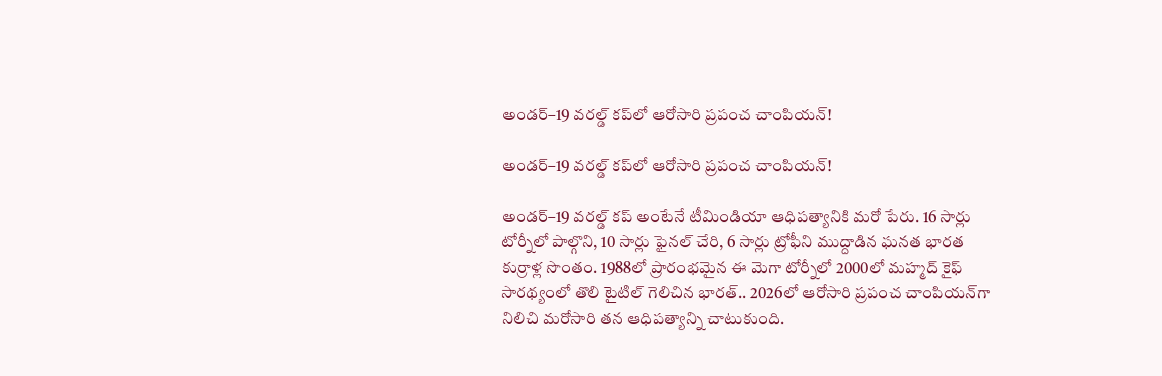అండర్–19 వరల్డ్ కప్‌లో ఆరోసారి ప్రపంచ చాంపియన్!

అండర్–19 వరల్డ్ కప్‌లో ఆరోసారి ప్రపంచ చాంపియన్!

అండర్–19 వరల్డ్ కప్ అంటేనే టీమిండియా ఆధిపత్యానికి మరో పేరు. 16 సార్లు టోర్నీలో పాల్గొని, 10 సార్లు ఫైనల్ చేరి, 6 సార్లు ట్రోఫీని ముద్దాడిన ఘనత భారత కుర్రాళ్ల సొంతం. 1988లో ప్రారంభమైన ఈ మెగా టోర్నీలో 2000లో మహ్మద్ కైఫ్ సారథ్యంలో తొలి టైటిల్ గెలిచిన భారత్.. 2026లో ఆరోసారి ప్రపంచ చాంపియన్‌గా నిలిచి మరోసారి తన ఆధిపత్యాన్ని చాటుకుంది.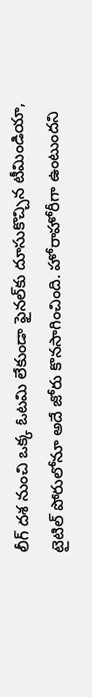లీగ్ దశ నుంచి ఒక్క ఓటమి లేకుండా ఫైనల్‌కు దూసుకొచ్చిన టీమిండియా, టైటిల్ పోరులోనూ అదే జోరు కొనసాగించింది. హోరాహోరీగా ఉంటుందని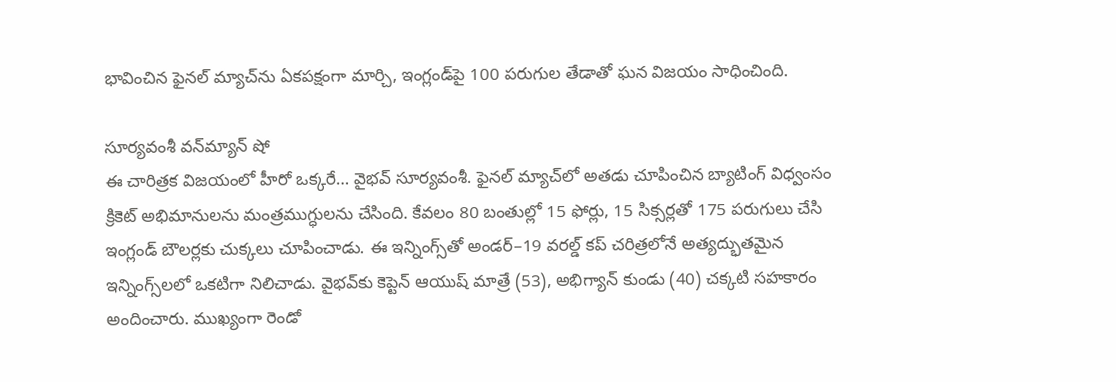భావించిన ఫైనల్ మ్యాచ్‌ను ఏకపక్షంగా మార్చి, ఇంగ్లండ్‌పై 100 పరుగుల తేడాతో ఘన విజయం సాధించింది.

సూర్యవంశీ వన్‌మ్యాన్ షో
ఈ చారిత్రక విజయంలో హీరో ఒక్కరే… వైభవ్ సూర్యవంశీ. ఫైనల్ మ్యాచ్‌లో అతడు చూపించిన బ్యాటింగ్ విధ్వంసం క్రికెట్ అభిమానులను మంత్రముగ్ధులను చేసింది. కేవలం 80 బంతుల్లో 15 ఫోర్లు, 15 సిక్సర్లతో 175 పరుగులు చేసి ఇంగ్లండ్ బౌలర్లకు చుక్కలు చూపించాడు. ఈ ఇన్నింగ్స్‌తో అండర్–19 వరల్డ్ కప్ చరిత్రలోనే అత్యద్భుతమైన ఇన్నింగ్స్‌లలో ఒకటిగా నిలిచాడు. వైభవ్‌కు కెప్టెన్ ఆయుష్ మాత్రే (53), అభిగ్యాన్ కుండు (40) చక్కటి సహకారం అందించారు. ముఖ్యంగా రెండో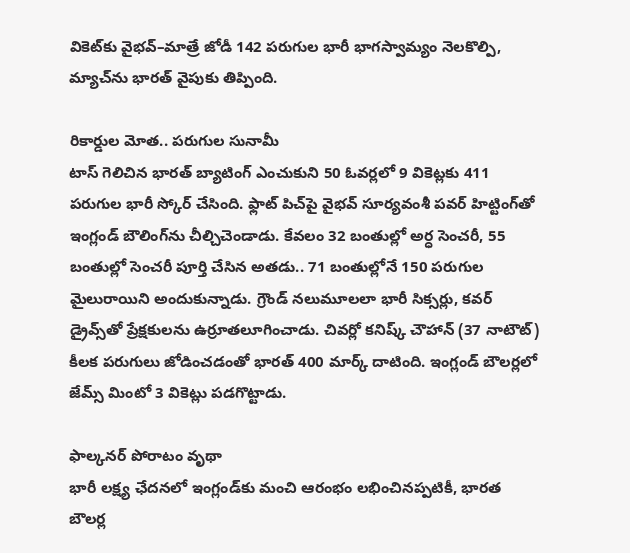వికెట్‌కు వైభవ్–మాత్రే జోడీ 142 పరుగుల భారీ భాగస్వామ్యం నెలకొల్పి, మ్యాచ్‌ను భారత్ వైపుకు తిప్పింది.

రికార్డుల మోత.. పరుగుల సునామీ
టాస్ గెలిచిన భారత్ బ్యాటింగ్ ఎంచుకుని 50 ఓవర్లలో 9 వికెట్లకు 411 పరుగుల భారీ స్కోర్ చేసింది. ఫ్లాట్ పిచ్‌పై వైభవ్ సూర్యవంశీ పవర్ హిట్టింగ్‌తో ఇంగ్లండ్ బౌలింగ్‌ను చీల్చిచెండాడు. కేవలం 32 బంతుల్లో అర్ధ సెంచరీ, 55 బంతుల్లో సెంచరీ పూర్తి చేసిన అతడు.. 71 బంతుల్లోనే 150 పరుగుల మైలురాయిని అందుకున్నాడు. గ్రౌండ్ నలుమూలలా భారీ సిక్సర్లు, కవర్ డ్రైవ్స్‌తో ప్రేక్షకులను ఉర్రూతలూగించాడు. చివర్లో కనిష్క్ చౌహాన్ (37 నాటౌట్) కీలక పరుగులు జోడించడంతో భారత్ 400 మార్క్ దాటింది. ఇంగ్లండ్ బౌలర్లలో జేమ్స్ మింటో 3 వికెట్లు పడగొట్టాడు.

ఫాల్కనర్ పోరాటం వృథా
భారీ లక్ష్య ఛేదనలో ఇంగ్లండ్‌కు మంచి ఆరంభం లభించినప్పటికీ, భారత బౌలర్ల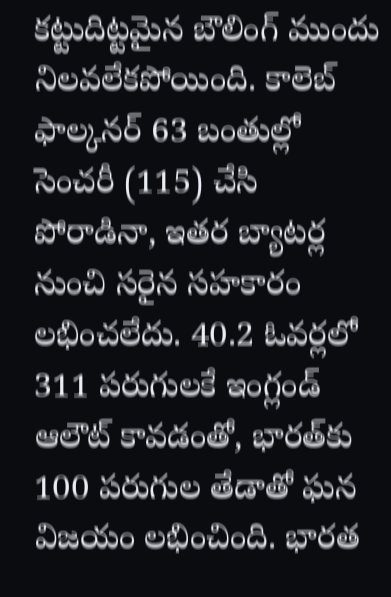కట్టుదిట్టమైన బౌలింగ్ ముందు నిలవలేకపోయింది. కాలెబ్ ఫాల్కనర్ 63 బంతుల్లో సెంచరీ (115) చేసి పోరాడినా, ఇతర బ్యాటర్ల నుంచి సరైన సహకారం లభించలేదు. 40.2 ఓవర్లలో 311 పరుగులకే ఇంగ్లండ్ ఆలౌట్ కావడంతో, భారత్‌కు 100 పరుగుల తేడాతో ఘన విజయం లభించింది. భారత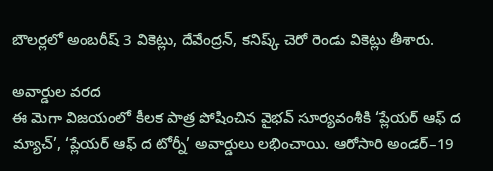బౌలర్లలో అంబరీష్ 3 వికెట్లు, దేవేంద్రన్, కనిష్క్ చెరో రెండు వికెట్లు తీశారు.

అవార్డుల వరద
ఈ మెగా విజయంలో కీలక పాత్ర పోషించిన వైభవ్ సూర్యవంశీకి ‘ప్లేయర్ ఆఫ్ ద మ్యాచ్’, ‘ప్లేయర్ ఆఫ్ ద టోర్నీ’ అవార్డులు లభించాయి. ఆరోసారి అండర్–19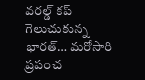వరల్డ్ కప్ గెలుచుకున్న భారత్… మరోసారి ప్రపంచ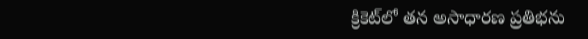క్రికెట్‌లో తన అసాధారణ ప్రతిభను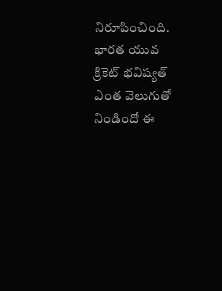నిరూపించింది. భారత యువ క్రికెట్ భవిష్యత్ ఎంత వెలుగుతో నిండిందో ఈ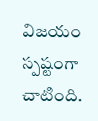విజయం స్పష్టంగా చాటింది.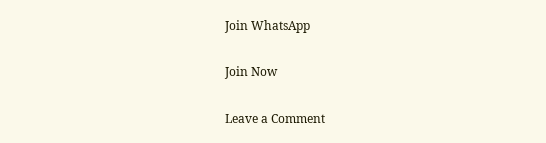Join WhatsApp

Join Now

Leave a Comment